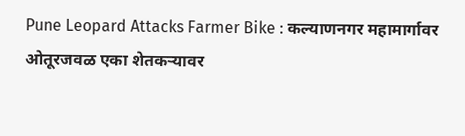Pune Leopard Attacks Farmer Bike : कल्याणनगर महामार्गावर ओतूरजवळ एका शेतकऱ्यावर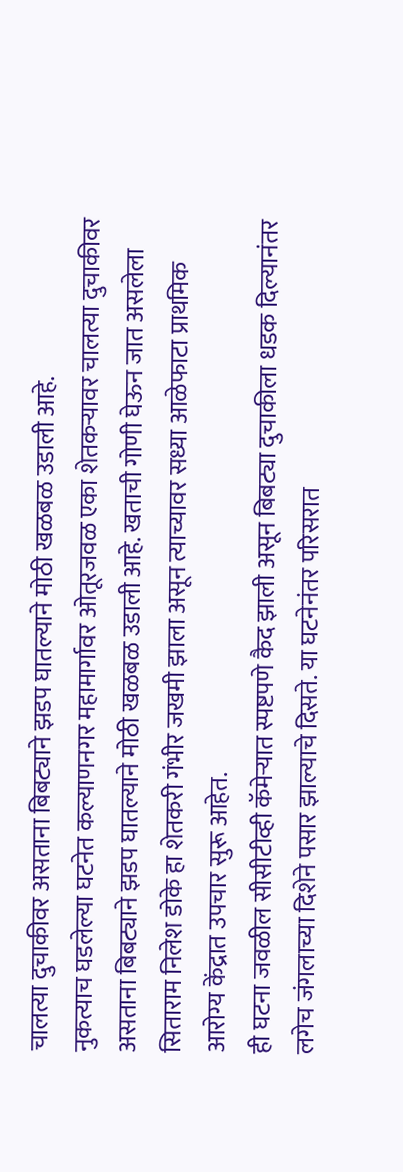चालत्या दुचाकीवर असताना बिबट्याने झडप घातल्याने मोठी खळबळ उडाली आहे.
नुकत्याच घडलेल्या घटनेत कल्याणनगर महामार्गावर ओतूरजवळ एका शेतकऱ्यावर चालत्या दुचाकीवर असताना बिबट्याने झडप घातल्याने मोठी खळबळ उडाली आहे. खताची गोणी घेऊन जात असलेला सिताराम निलेश डोके हा शेतकरी गंभीर जखमी झाला असून त्याच्यावर सध्या आळेफाटा प्राथमिक आरोग्य केंद्रात उपचार सुरू आहेत.
ही घटना जवळील सीसीटीव्ही कॅमेऱ्यात स्पष्टपणे कैद झाली असून बिबट्या दुचाकीला धडक दिल्यानंतर लगेच जंगलाच्या दिशेने पसार झाल्याचे दिसते. या घटनेनंतर परिसरात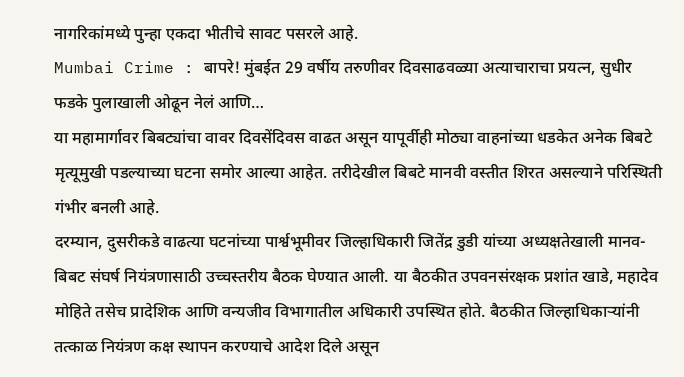नागरिकांमध्ये पुन्हा एकदा भीतीचे सावट पसरले आहे.
Mumbai Crime : बापरे! मुंबईत 29 वर्षीय तरुणीवर दिवसाढवळ्या अत्याचाराचा प्रयत्न, सुधीर फडके पुलाखाली ओढून नेलं आणि…
या महामार्गावर बिबट्यांचा वावर दिवसेंदिवस वाढत असून यापूर्वीही मोठ्या वाहनांच्या धडकेत अनेक बिबटे मृत्यूमुखी पडल्याच्या घटना समोर आल्या आहेत. तरीदेखील बिबटे मानवी वस्तीत शिरत असल्याने परिस्थिती गंभीर बनली आहे.
दरम्यान, दुसरीकडे वाढत्या घटनांच्या पार्श्वभूमीवर जिल्हाधिकारी जितेंद्र डुडी यांच्या अध्यक्षतेखाली मानव-बिबट संघर्ष नियंत्रणासाठी उच्चस्तरीय बैठक घेण्यात आली. या बैठकीत उपवनसंरक्षक प्रशांत खाडे, महादेव मोहिते तसेच प्रादेशिक आणि वन्यजीव विभागातील अधिकारी उपस्थित होते. बैठकीत जिल्हाधिकाऱ्यांनी तत्काळ नियंत्रण कक्ष स्थापन करण्याचे आदेश दिले असून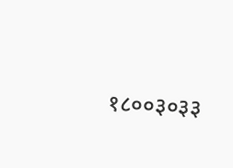१८००३०३३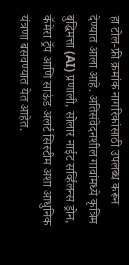हा टोल-फ्री क्रमांक नागरिकांसाठी उपलब्ध करून देण्यात आला आहे. अतिसंवेदनशील गावांमध्ये कृत्रिम बुद्धिमत्ता (AI) प्रणाली, सोलार नाईट सर्व्हिलन्स ड्रोन, कॅमेरा ट्रॅप आणि साऊंड अलर्ट सिस्टीम अशा आधुनिक यंत्रणा बसवण्यात येत आहेत.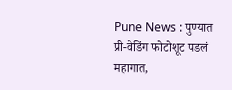Pune News : पुण्यात प्री-वेडिंग फोटोशूट पडलं महागात,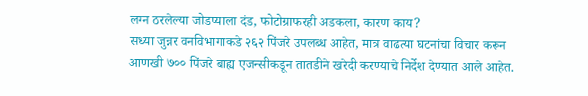लग्न ठरलेल्या जोडप्याला दंड, फोटोग्राफरही अडकला, कारण काय?
सध्या जुन्नर वनविभागाकडे २६२ पिंजरे उपलब्ध आहेत, मात्र वाढत्या घटनांचा विचार करून आणखी ७०० पिंजरे बाह्य एजन्सीकडून तातडीने खरेदी करण्याचे निर्देश देण्यात आले आहेत.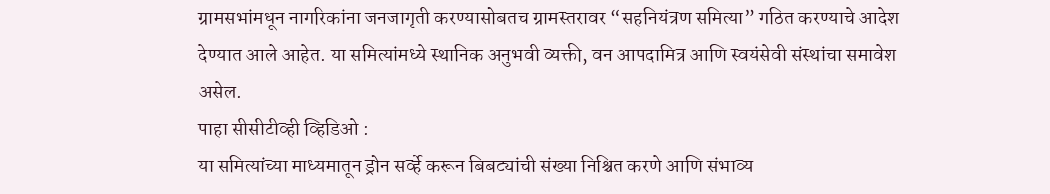ग्रामसभांमधून नागरिकांना जनजागृती करण्यासोबतच ग्रामस्तरावर “सहनियंत्रण समित्या” गठित करण्याचे आदेश देण्यात आले आहेत. या समित्यांमध्ये स्थानिक अनुभवी व्यक्ती, वन आपदामित्र आणि स्वयंसेवी संस्थांचा समावेश असेल.
पाहा सीसीटीव्ही व्हिडिओ :
या समित्यांच्या माध्यमातून ड्रोन सर्व्हे करून बिबट्यांची संख्या निश्चित करणे आणि संभाव्य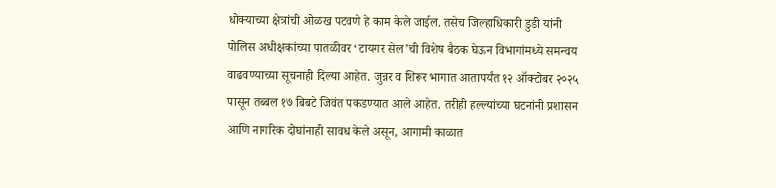धोक्याच्या क्षेत्रांची ओळख पटवणे हे काम केले जाईल. तसेच जिल्हाधिकारी डुडी यांनी पोलिस अधीक्षकांच्या पातळीवर ‘टायगर सेल’ची विशेष बैठक घेऊन विभागांमध्ये समन्वय वाढवण्याच्या सूचनाही दिल्या आहेत. जुन्नर व शिरूर भागात आतापर्यंत १२ ऑक्टोबर २०२५ पासून तब्बल १७ बिबटे जिवंत पकडण्यात आले आहेत. तरीही हल्ल्यांच्या घटनांनी प्रशासन आणि नागरिक दोघांनाही सावध केले असून, आगामी काळात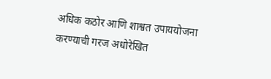अधिक कठोर आणि शाश्वत उपाययोजना करण्याची गरज अधोरेखित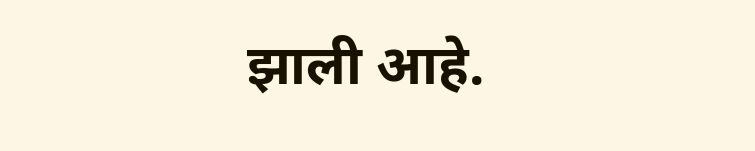झाली आहे.